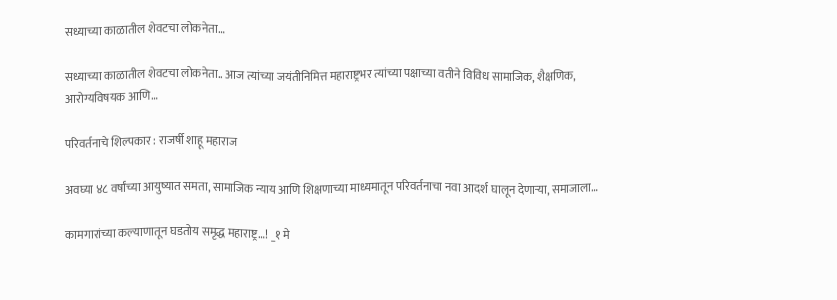सध्याच्या काळातील शेवटचा लोकनेता…

सध्याच्या काळातील शेवटचा लोकनेता.. आज त्यांच्या जयंतीनिमित्त महाराष्ट्रभर त्यांच्या पक्षाच्या वतीने विविध सामाजिक, शैक्षणिक, आरोग्यविषयक आणि…

परिवर्तनाचे शिल्पकार : राजर्षी शाहू महाराज

अवघ्या ४८ वर्षांच्या आयुष्यात समता, सामाजिक न्याय आणि शिक्षणाच्या माध्यमातून परिवर्तनाचा नवा आदर्श घालून देणाऱ्या, समाजाला…

कामगारांच्या कल्याणातून घडतोय समृद्ध महाराष्ट्र…! _१ मे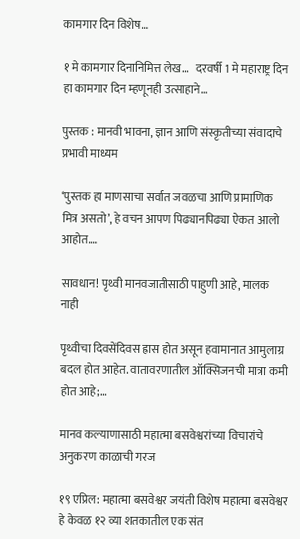कामगार दिन विशेष…

१ मे कामगार दिनानिमित्त लेख…   दरवर्षी 1 मे महाराष्ट्र दिन हा कामगार दिन म्हणूनही उत्साहाने…

पुस्तक : मानवी भावना, ज्ञान आणि संस्कृतीच्या संवादाचे प्रभावी माध्यम

‘पुस्तक हा माणसाचा सर्वात जवळचा आणि प्रामाणिक मित्र असतो’, हे वचन आपण पिढ्यानपिढ्या ऐकत आलो आहोत.…

सावधान! पृथ्वी मानवजातीसाठी पाहुणी आहे, मालक नाही

पृथ्वीचा दिवसेंदिवस ह्रास होत असून हवामानात आमुलाग्र बदल होत आहेत. वातावरणातील ऑक्सिजनची मात्रा कमी होत आहे;…

मानव कल्याणासाठी महात्मा बसवेश्वरांच्या विचारांचे अनुकरण काळाची गरज

१९ एप्रिल: महात्मा बसवेश्वर जयंती विशेष महात्मा बसवेश्वर हे केवळ १२ व्या शतकातील एक संत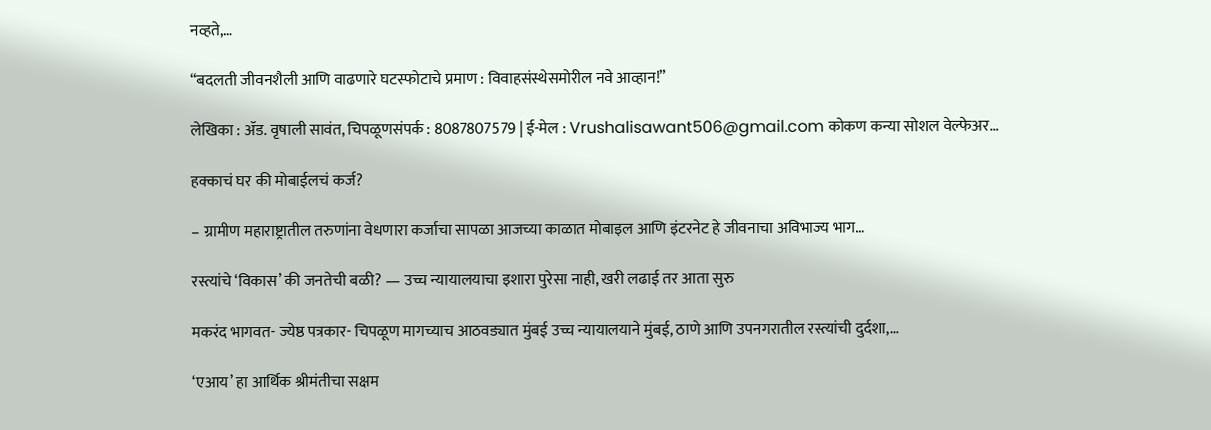नव्हते,…

“बदलती जीवनशैली आणि वाढणारे घटस्फोटाचे प्रमाण : विवाहसंस्थेसमोरील नवे आव्हान!”

लेखिका : ॲड. वृषाली सावंत, चिपळूणसंपर्क : 8087807579 | ई-मेल : Vrushalisawant506@gmail.com कोकण कन्या सोशल वेल्फेअर…

हक्काचं घर की मोबाईलचं कर्ज?

– ग्रामीण महाराष्ट्रातील तरुणांना वेधणारा कर्जाचा सापळा आजच्या काळात मोबाइल आणि इंटरनेट हे जीवनाचा अविभाज्य भाग…

रस्त्यांचे ‘विकास’ की जनतेची बळी? — उच्च न्यायालयाचा इशारा पुरेसा नाही, खरी लढाई तर आता सुरु

मकरंद भागवत- ज्येष्ठ पत्रकार- चिपळूण मागच्याच आठवड्यात मुंबई उच्च न्यायालयाने मुंबई, ठाणे आणि उपनगरातील रस्त्यांची दुर्दशा,…

‘एआय’ हा आर्थिक श्रीमंतीचा सक्षम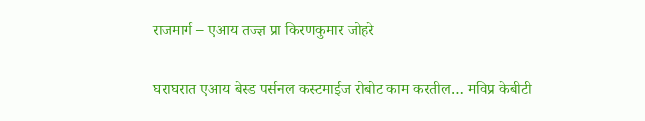राजमार्ग – एआय तज्ज्ञ प्रा किरणकुमार जोहरे

घराघरात एआय बेस्ड पर्सनल कस्टमाईज रोबोट काम करतील… मविप्र केबीटी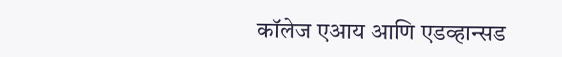कॉलेज एआय आणि एडव्हान्सड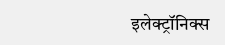इलेक्ट्रॉनिक्स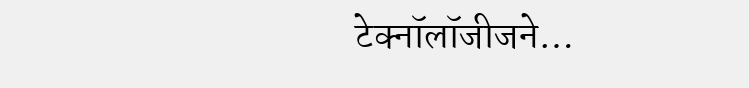टेक्नॉलॉजीजने…